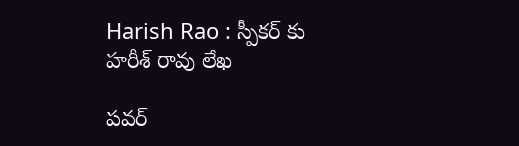Harish Rao : స్పీక‌ర్ కు హ‌రీశ్ రావు లేఖ

ప‌వ‌ర్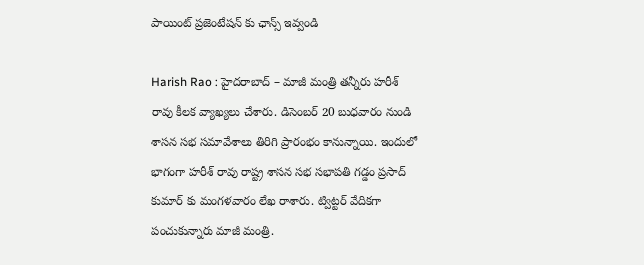పాయింట్ ప్ర‌జెంటేష‌న్ కు ఛాన్స్ ఇవ్వండి

Harish Rao : హైద‌రాబాద్ – మాజీ మంత్రి త‌న్నీరు హ‌రీశ్ రావు కీల‌క వ్యాఖ్య‌లు చేశారు. డిసెంబ‌ర్ 20 బుధ‌వారం నుండి శాస‌న స‌భ స‌మావేశాలు తిరిగి ప్రారంభం కానున్నాయి. ఇందులో భాగంగా హ‌రీశ్ రావు రాష్ట్ర శాస‌న స‌భ స‌భాప‌తి గ‌డ్డం ప్ర‌సాద్ కుమార్ కు మంగ‌ళ‌వారం లేఖ రాశారు. ట్విట్ట‌ర్ వేదిక‌గా పంచుకున్నారు మాజీ మంత్రి.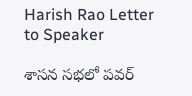Harish Rao Letter to Speaker

శాస‌న స‌భ‌లో ప‌వ‌ర్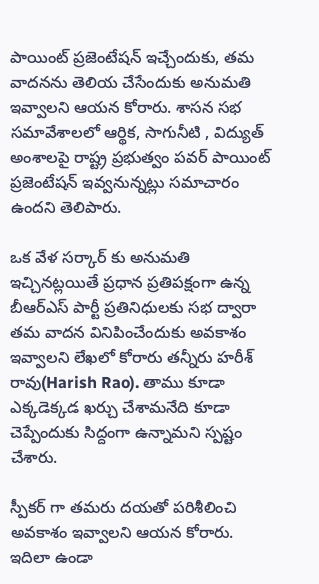పాయింట్ ప్ర‌జెంటేష‌న్ ఇచ్చేందుకు, త‌మ వాద‌న‌ను తెలియ చేసేందుకు అనుమ‌తి ఇవ్వాల‌ని ఆయ‌న కోరారు. శాస‌న స‌భ స‌మావేశాల‌లో ఆర్థిక‌, సాగునీటి , విద్యుత్ అంశాల‌పై రాష్ట్ర ప్ర‌భుత్వం ప‌వ‌ర్ పాయింట్ ప్ర‌జెంటేష‌న్ ఇవ్వ‌నున్న‌ట్లు స‌మాచారం ఉంద‌ని తెలిపారు.

ఒక వేళ స‌ర్కార్ కు అనుమ‌తి ఇచ్చిన‌ట్ల‌యితే ప్ర‌ధాన ప్ర‌తిప‌క్షంగా ఉన్న బీఆర్ఎస్ పార్టీ ప్ర‌తినిధుల‌కు స‌భ ద్వారా త‌మ వాద‌న వినిపించేందుకు అవ‌కాశం ఇవ్వాల‌ని లేఖ‌లో కోరారు త‌న్నీరు హ‌రీశ్ రావు(Harish Rao). తాము కూడా ఎక్క‌డెక్క‌డ ఖ‌ర్చు చేశామ‌నేది కూడా చెప్పేందుకు సిద్దంగా ఉన్నామ‌ని స్ప‌ష్టం చేశారు.

స్పీక‌ర్ గా త‌మ‌రు ద‌య‌తో ప‌రిశీలించి అవ‌కాశం ఇవ్వాల‌ని ఆయ‌న కోరారు. ఇదిలా ఉండా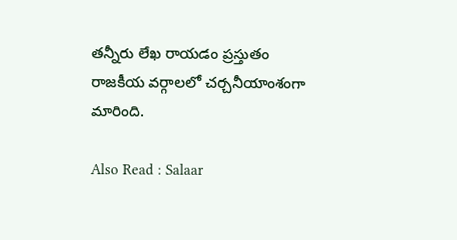త‌న్నీరు లేఖ రాయ‌డం ప్ర‌స్తుతం రాజ‌కీయ వ‌ర్గాల‌లో చ‌ర్చ‌నీయాంశంగా మారింది.

Also Read : Salaar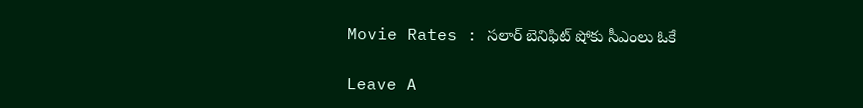Movie Rates : స‌లార్ బెనిఫిట్ షోకు సీఎంలు ఓకే

Leave A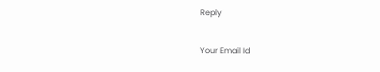Reply

Your Email Id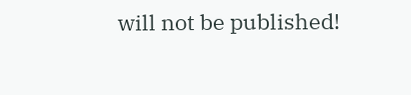will not be published!